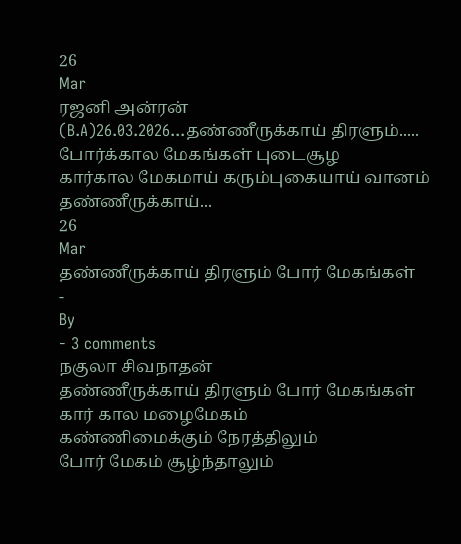26
Mar
ரஜனி அன்ரன் (B.A)26.03.2026...தண்ணீருக்காய் திரளும்.....
போர்க்கால மேகங்கள் புடைசூழ
கார்கால மேகமாய் கரும்புகையாய் வானம்
தண்ணீருக்காய்...
26
Mar
தண்ணீருக்காய் திரளும் போர் மேகங்கள்
-
By
- 3 comments
நகுலா சிவநாதன்
தண்ணீருக்காய் திரளும் போர் மேகங்கள்
கார் கால மழைமேகம்
கண்ணிமைக்கும் நேரத்திலும்
போர் மேகம் சூழ்ந்தாலும்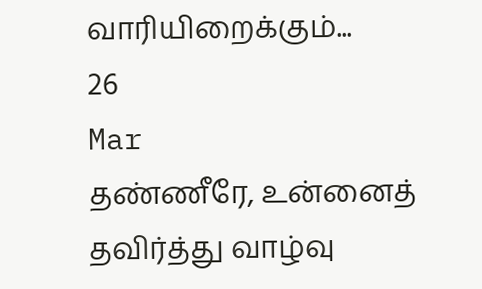வாரியிறைக்கும்...
26
Mar
தண்ணீரே, உன்னைத் தவிர்த்து வாழ்வு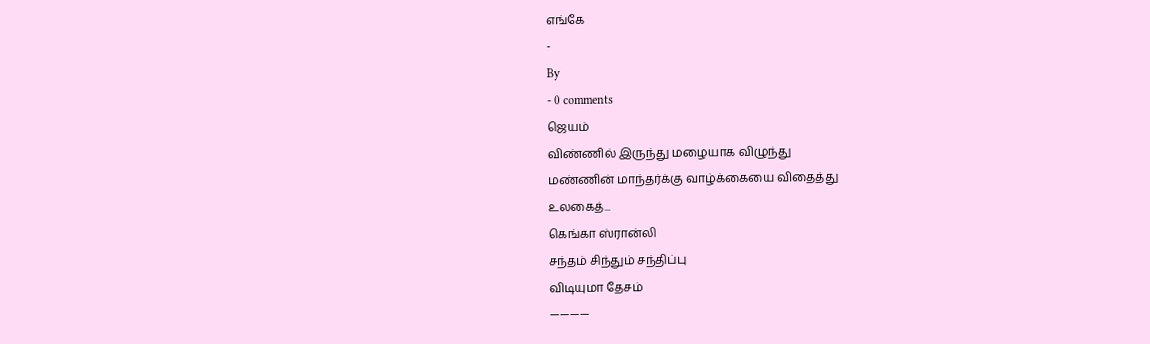எங்கே
-
By
- 0 comments
ஜெயம்
விண்ணில் இருந்து மழையாக விழுந்து
மண்ணின் மாந்தர்க்கு வாழ்க்கையை விதைத்து
உலகைத்...
கெங்கா ஸ்ரான்லி
சந்தம் சிந்தும் சந்திப்பு
விடியுமா தேசம்
————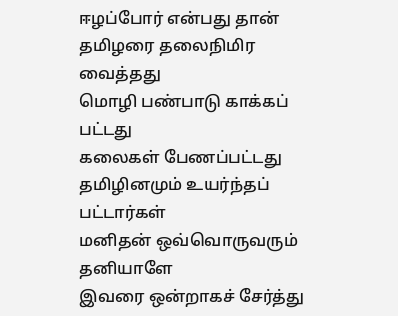ஈழப்போர் என்பது தான்
தமிழரை தலைநிமிர வைத்தது
மொழி பண்பாடு காக்கப் பட்டது
கலைகள் பேணப்பட்டது
தமிழினமும் உயர்ந்தப் பட்டார்கள்
மனிதன் ஒவ்வொருவரும் தனியாளே
இவரை ஒன்றாகச் சேர்த்து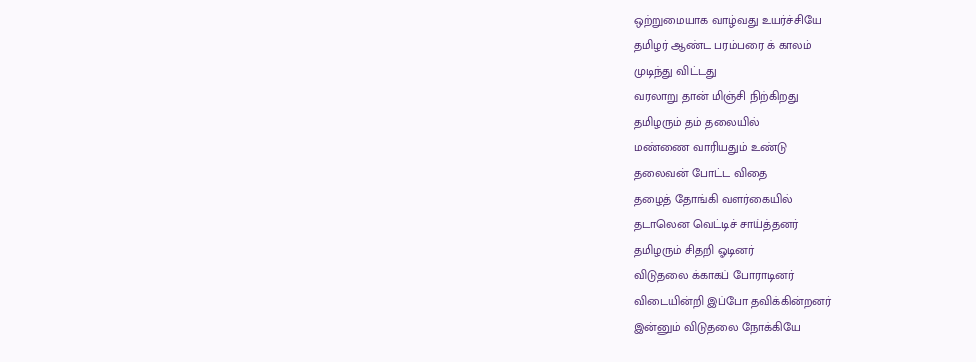ஒற்றுமையாக வாழ்வது உயர்ச்சியே
தமிழர் ஆண்ட பரம்பரை க் காலம்
முடிந்து விட்டது
வரலாறு தான் மிஞ்சி நிற்கிறது
தமிழரும் தம் தலையில்
மண்ணை வாரியதும் உண்டு
தலைவன் போட்ட விதை
தழைத் தோங்கி வளர்கையில்
தடாலென வெட்டிச் சாய்த்தனர்
தமிழரும் சிதறி ஓடினர்
விடுதலை க்காகப் போராடினர்
விடையின்றி இப்போ தவிக்கின்றனர்
இன்னும் விடுதலை நோக்கியே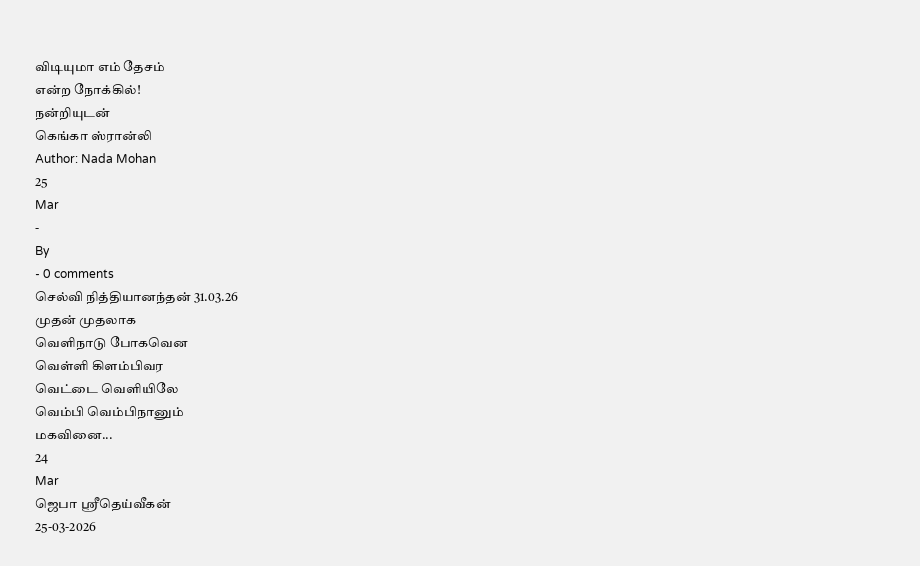விடியுமா எம் தேசம்
என்ற நோக்கில்!
நன்றியுடன்
கெங்கா ஸ்ரான்லி
Author: Nada Mohan
25
Mar
-
By
- 0 comments
செல்வி நித்தியானந்தன் 31.03.26
முதன் முதலாக
வெளிநாடு போகவென
வெள்ளி கிளம்பிவர
வெட்டை வெளியிலே
வெம்பி வெம்பிநானும்
மகவினை...
24
Mar
ஜெபா ஸ்ரீதெய்வீகன்
25-03-2026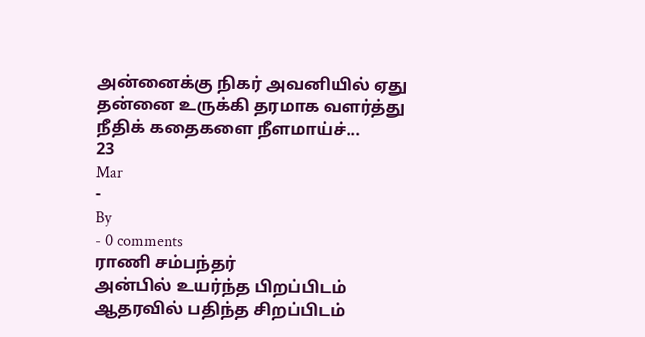அன்னைக்கு நிகர் அவனியில் ஏது
தன்னை உருக்கி தரமாக வளர்த்து
நீதிக் கதைகளை நீளமாய்ச்...
23
Mar
-
By
- 0 comments
ராணி சம்பந்தர்
அன்பில் உயர்ந்த பிறப்பிடம்
ஆதரவில் பதிந்த சிறப்பிடம்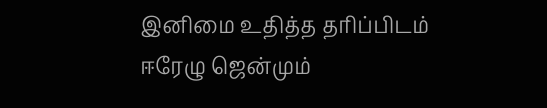இனிமை உதித்த தரிப்பிடம்
ஈரேழு ஜென்மும்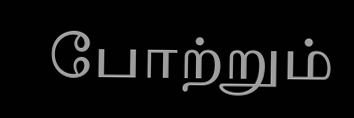போற்றும்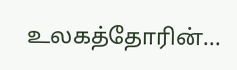உலகத்தோரின்...